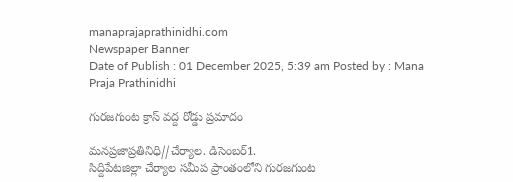manaprajaprathinidhi.com
Newspaper Banner
Date of Publish : 01 December 2025, 5:39 am Posted by : Mana Praja Prathinidhi

గురజగుంట క్రాస్ వద్ద రోడ్డు ప్రమాదం

మనప్రజాప్రతినిధి//చేర్యాల. డిసెంబర్1.
సిద్దిపేటజిల్లా చేర్యాల సమీప ప్రాంతంలోని గురజగుంట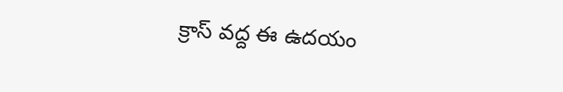క్రాస్ వద్ద ఈ ఉదయం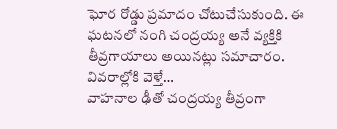ఘోర రోడ్డు ప్రమాదం చోటుచేసుకుంది. ఈ ఘటనలో నంగి చంద్రయ్య అనే వ్యక్తికి తీవ్రగాయాలు అయినట్లు సమాచారం.
వివరాల్లోకి వెళ్తే…
వాహనాల ఢీతో చంద్రయ్య తీవ్రంగా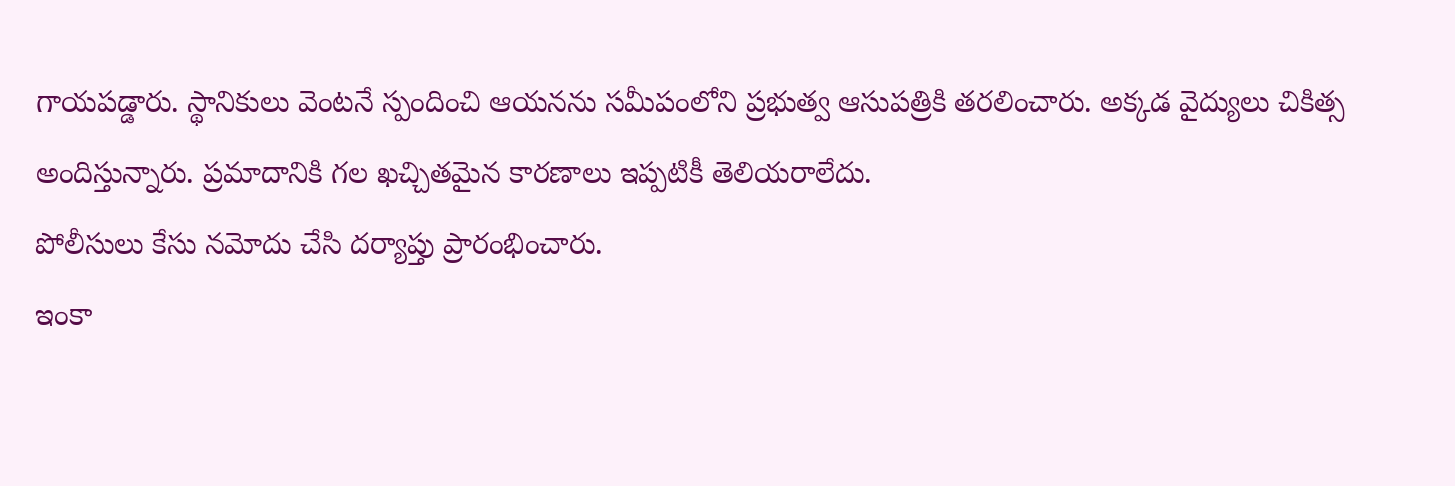గాయపడ్డారు. స్థానికులు వెంటనే స్పందించి ఆయనను సమీపంలోని ప్రభుత్వ ఆసుపత్రికి తరలించారు. అక్కడ వైద్యులు చికిత్స అందిస్తున్నారు. ప్రమాదానికి గల ఖచ్చితమైన కారణాలు ఇప్పటికీ తెలియరాలేదు.
పోలీసులు కేసు నమోదు చేసి దర్యాప్తు ప్రారంభించారు.
ఇంకా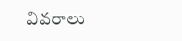వివరాలు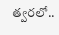త్వరలో..